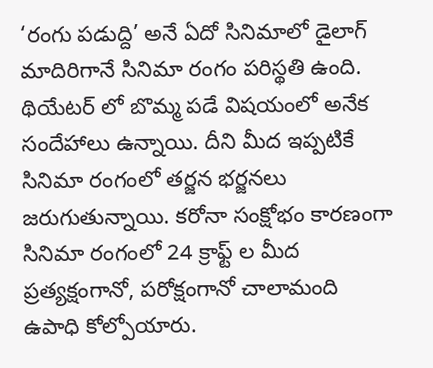‘రంగు పడుద్ది’ అనే ఏదో సినిమాలో డైలాగ్ మాదిరిగానే సినిమా రంగం పరిస్థతి ఉంది. థియేటర్ లో బొమ్మ పడే విషయంలో అనేక సందేహాలు ఉన్నాయి. దీని మీద ఇప్పటికే సినిమా రంగంలో తర్జన భర్జనలు జరుగుతున్నాయి. కరోనా సంక్షోభం కారణంగా సినిమా రంగంలో 24 క్రాఫ్ట్ ల మీద ప్రత్యక్షంగానో, పరోక్షంగానో చాలామంది ఉపాధి కోల్పోయారు.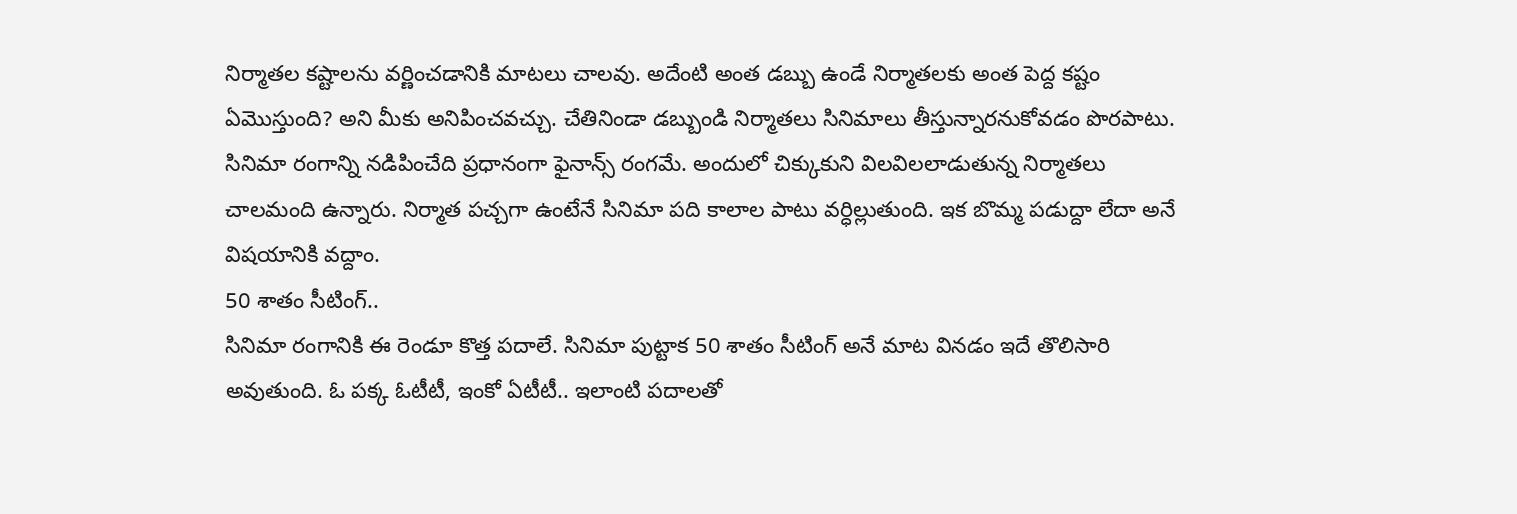నిర్మాతల కష్టాలను వర్ణించడానికి మాటలు చాలవు. అదేంటి అంత డబ్బు ఉండే నిర్మాతలకు అంత పెద్ద కష్టం ఏమొస్తుంది? అని మీకు అనిపించవచ్చు. చేతినిండా డబ్బుండి నిర్మాతలు సినిమాలు తీస్తున్నారనుకోవడం పొరపాటు. సినిమా రంగాన్ని నడిపించేది ప్రధానంగా ఫైనాన్స్ రంగమే. అందులో చిక్కుకుని విలవిలలాడుతున్న నిర్మాతలు చాలమంది ఉన్నారు. నిర్మాత పచ్చగా ఉంటేనే సినిమా పది కాలాల పాటు వర్ధిల్లుతుంది. ఇక బొమ్మ పడుద్దా లేదా అనే విషయానికి వద్దాం.
50 శాతం సీటింగ్..
సినిమా రంగానికి ఈ రెండూ కొత్త పదాలే. సినిమా పుట్టాక 50 శాతం సీటింగ్ అనే మాట వినడం ఇదే తొలిసారి అవుతుంది. ఓ పక్క ఓటీటీ, ఇంకో ఏటీటీ.. ఇలాంటి పదాలతో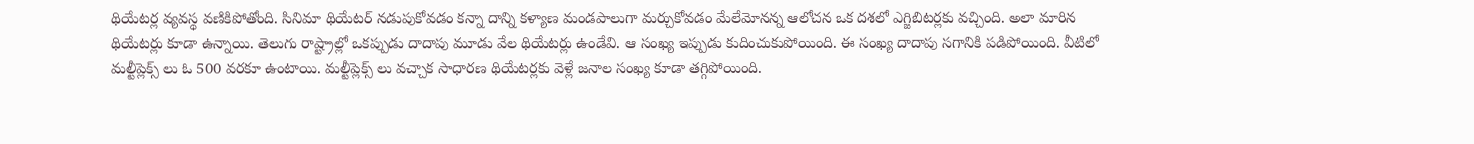థియేటర్ల వ్యవస్థ వణికిపోతోంది. సినిమా థియేటర్ నడుపుకోవడం కన్నా దాన్ని కళ్యాణ మండపాలుగా మర్చుకోవడం మేలేమోనన్న ఆలోచన ఒక దశలో ఎగ్జిబిటర్లకు వచ్చింది. అలా మారిన థియేటర్లు కూడా ఉన్నాయి. తెలుగు రాష్ట్రాల్లో ఒకప్పుడు దాదాపు మూడు వేల థియేటర్లు ఉండేవి. ఆ సంఖ్య ఇప్పుడు కుదించుకుపోయింది. ఈ సంఖ్య దాదాపు సగానికి పడిపోయింది. వీటిలో మల్టీప్లెక్స్ లు ఓ 500 వరకూ ఉంటాయి. మల్టీప్లెక్స్ లు వచ్చాక సాధారణ థియేటర్లకు వెళ్లే జనాల సంఖ్య కూడా తగ్గిపోయింది.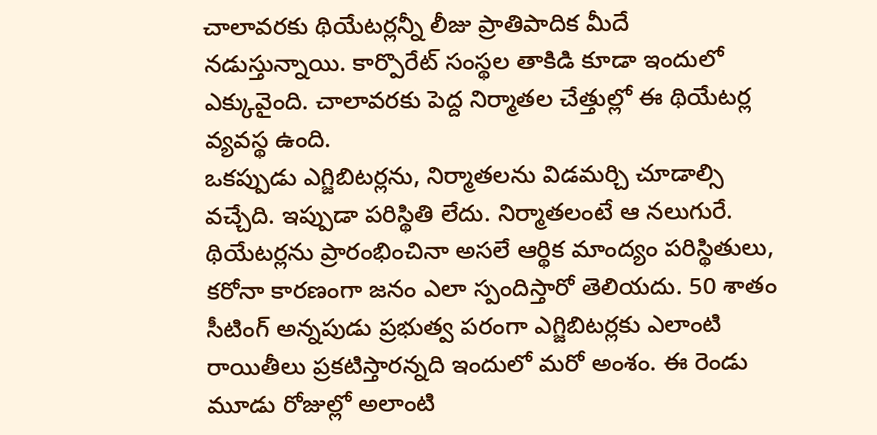చాలావరకు థియేటర్లన్నీ లీజు ప్రాతిపాదిక మీదే నడుస్తున్నాయి. కార్పొరేట్ సంస్థల తాకిడి కూడా ఇందులో ఎక్కువైంది. చాలావరకు పెద్ద నిర్మాతల చేత్తుల్లో ఈ థియేటర్ల వ్యవస్థ ఉంది.
ఒకప్పుడు ఎగ్జిబిటర్లను, నిర్మాతలను విడమర్చి చూడాల్సి వచ్చేది. ఇప్పుడా పరిస్థితి లేదు. నిర్మాతలంటే ఆ నలుగురే. థియేటర్లను ప్రారంభించినా అసలే ఆర్థిక మాంద్యం పరిస్థితులు, కరోనా కారణంగా జనం ఎలా స్పందిస్తారో తెలియదు. 50 శాతం సీటింగ్ అన్నపుడు ప్రభుత్వ పరంగా ఎగ్జిబిటర్లకు ఎలాంటి రాయితీలు ప్రకటిస్తారన్నది ఇందులో మరో అంశం. ఈ రెండు మూడు రోజుల్లో అలాంటి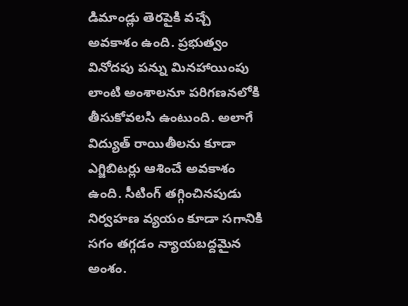డిమాండ్లు తెరపైకి వచ్చే అవకాశం ఉంది. ప్రభుత్వం వినోదపు పన్ను మినహాయింపు లాంటి అంశాలనూ పరిగణనలోకి తీసుకోవలసి ఉంటుంది. అలాగే విద్యుత్ రాయితీలను కూడా ఎగ్జిబిటర్లు ఆశించే అవకాశం ఉంది. సీటింగ్ తగ్గించినపుడు నిర్వహణ వ్యయం కూడా సగానికి సగం తగ్గడం న్యాయబద్దమైన అంశం.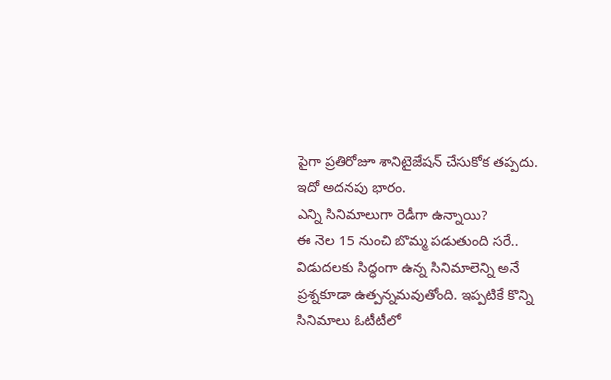పైగా ప్రతిరోజూ శానిటైజేషన్ చేసుకోక తప్పదు. ఇదో అదనపు భారం.
ఎన్ని సినిమాలుగా రెడీగా ఉన్నాయి?
ఈ నెల 15 నుంచి బొమ్మ పడుతుంది సరే.. విడుదలకు సిద్ధంగా ఉన్న సినిమాలెన్ని అనే ప్రశ్నకూడా ఉత్పన్నమవుతోంది. ఇప్పటికే కొన్ని సినిమాలు ఓటీటీలో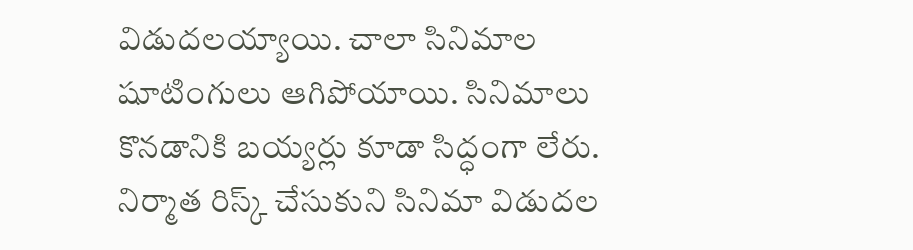విడుదలయ్యాయి. చాలా సినిమాల షూటింగులు ఆగిపోయాయి. సినిమాలు కొనడానికి బయ్యర్లు కూడా సిద్ధంగా లేరు. నిర్మాత రిస్క్ చేసుకుని సినిమా విడుదల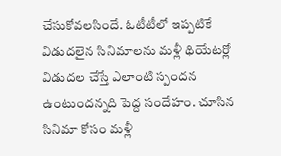చేసుకోవలసిందే. ఓటీటీలో ఇప్పటికే విడుదలైన సినిమాలను మళ్లీ థియేటర్లో విడుదల చేస్తే ఎలాంటి స్పందన ఉంటుందన్నది పెద్ద సందేహం. చూసిన సినిమా కోసం మళ్లీ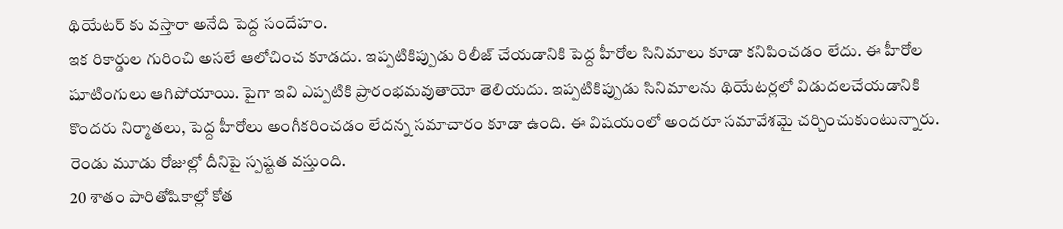థియేటర్ కు వస్తారా అనేది పెద్ద సందేహం.
ఇక రికార్డుల గురించి అసలే ఆలోచించ కూడదు. ఇప్పటికిప్పుడు రిలీజ్ చేయడానికి పెద్ద హీరోల సినిమాలు కూడా కనిపించడం లేదు. ఈ హీరోల షూటింగులు ఆగిపోయాయి. పైగా ఇవి ఎప్పటికి ప్రారంభమవుతాయో తెలియదు. ఇప్పటికిప్పుడు సినిమాలను థియేటర్లలో విడుదలచేయడానికి కొందరు నిర్మాతలు, పెద్ద హీరోలు అంగీకరించడం లేదన్న సమాచారం కూడా ఉంది. ఈ విషయంలో అందరూ సమావేశమై చర్చించుకుంటున్నారు. రెండు మూడు రోజుల్లో దీనిపై స్పష్టత వస్తుంది.
20 శాతం పారితోషికాల్లో కోత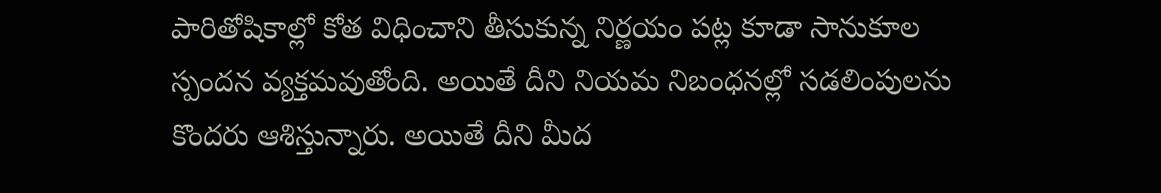పారితోషికాల్లో కోత విధించాని తీసుకున్న నిర్ణయం పట్ల కూడా సానుకూల స్పందన వ్యక్తమవుతోంది. అయితే దీని నియమ నిబంధనల్లో సడలింపులను కొందరు ఆశిస్తున్నారు. అయితే దీని మీద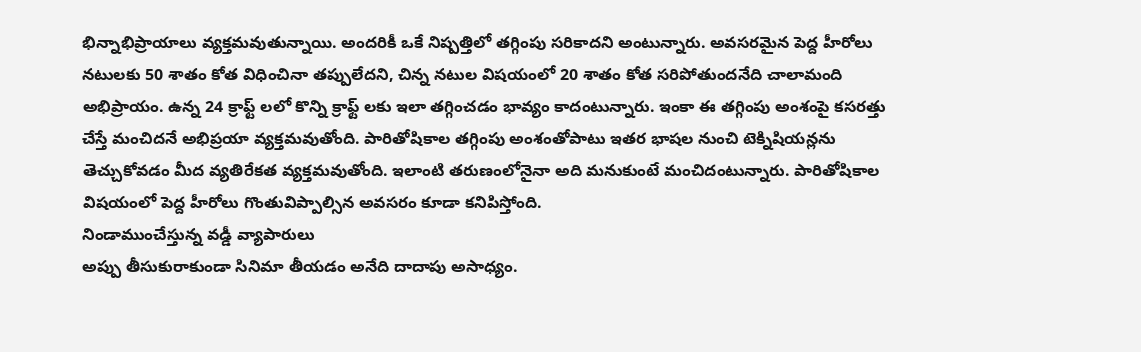భిన్నాభిప్రాయాలు వ్యక్తమవుతున్నాయి. అందరికీ ఒకే నిష్పత్తిలో తగ్గింపు సరికాదని అంటున్నారు. అవసరమైన పెద్ద హీరోలు నటులకు 50 శాతం కోత విధించినా తప్పులేదని, చిన్న నటుల విషయంలో 20 శాతం కోత సరిపోతుందనేది చాలామంది అభిప్రాయం. ఉన్న 24 క్రాఫ్ట్ లలో కొన్ని క్రాఫ్ట్ లకు ఇలా తగ్గించడం భావ్యం కాదంటున్నారు. ఇంకా ఈ తగ్గింపు అంశంపై కసరత్తు చేస్తే మంచిదనే అభిప్రయా వ్యక్తమవుతోంది. పారితోషికాల తగ్గింపు అంశంతోపాటు ఇతర భాషల నుంచి టెక్నిషియన్లను తెచ్చుకోవడం మీద వ్యతిరేకత వ్యక్తమవుతోంది. ఇలాంటి తరుణంలోనైనా అది మనుకుంటే మంచిదంటున్నారు. పారితోషికాల విషయంలో పెద్ద హీరోలు గొంతువిప్పాల్సిన అవసరం కూడా కనిపిస్తోంది.
నిండాముంచేస్తున్న వడ్డీ వ్యాపారులు
అప్పు తీసుకురాకుండా సినిమా తీయడం అనేది దాదాపు అసాధ్యం.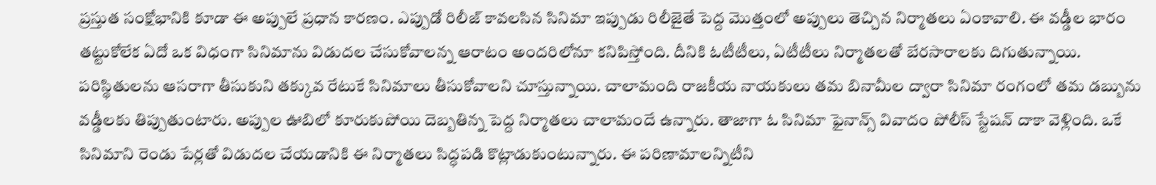ప్రస్తుత సంక్షోభానికి కూడా ఈ అప్పులే ప్రధాన కారణం. ఎప్పుడో రిలీజ్ కావలసిన సినిమా ఇప్పుడు రిలీజైతే పెద్ద మొత్తంలో అప్పులు తెచ్చిన నిర్మాతలు ఏంకావాలి. ఈ వడ్డీల భారం తట్టుకోలేక ఏదో ఒక విధంగా సినిమాను విడుదల చేసుకోవాలన్న ఆరాటం అందరిలోనూ కనిపిస్తోంది. దీనికి ఓటీటీలు, ఏటీటీలు నిర్మాతలతో బేరసారాలకు దిగుతున్నాయి. పరిస్థితులను ఆసరాగా తీసుకుని తక్కువ రేటుకే సినిమాలు తీసుకోవాలని చూస్తున్నాయి. చాలామంది రాజకీయ నాయకులు తమ బినామీల ద్వారా సినిమా రంగంలో తమ డబ్బును వడ్డీలకు తిప్పుతుంటారు. అప్పుల ఊబిలో కూరుకుపోయి దెబ్బతిన్న పెద్ద నిర్మాతలు చాలామందే ఉన్నారు. తాజాగా ఓ సినిమా ఫైనాన్స్ వివాదం పోలీస్ స్టేషన్ దాకా వెళ్లింది. ఒకే సినిమాని రెండు పేర్లతో విడుదల చేయడానికి ఈ నిర్మాతలు సిద్ధపడి కొట్లాడుకుంటున్నారు. ఈ పరిణామాలన్నిటీని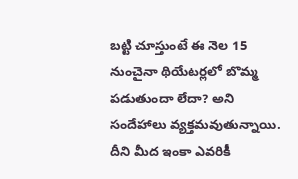బట్టి చూస్తుంటే ఈ నెల 15 నుంచైనా థియేటర్లలో బొమ్మ పడుతుందా లేదా? అని సందేహాలు వ్యక్తమవుతున్నాయి. దీని మీద ఇంకా ఎవరికీ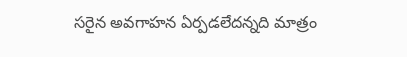సరైన అవగాహన ఏర్పడలేదన్నది మాత్రం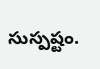సుస్పష్టం.